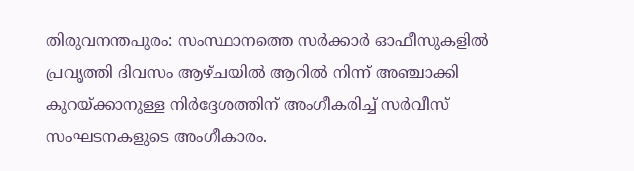തിരുവനന്തപുരം: സംസ്ഥാനത്തെ സർക്കാർ ഓഫീസുകളിൽ പ്രവൃത്തി ദിവസം ആഴ്ചയിൽ ആറിൽ നിന്ന് അഞ്ചാക്കി കുറയ്ക്കാനുള്ള നിർദ്ദേശത്തിന് അംഗീകരിച്ച് സർവീസ് സംഘടനകളുടെ അംഗീകാരം.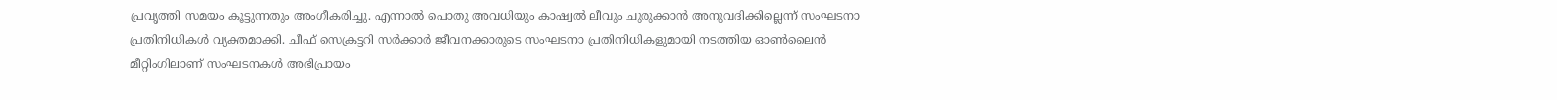പ്രവൃത്തി സമയം കൂട്ടുന്നതും അംഗീകരിച്ചു. എന്നാൽ പൊതു അവധിയും കാഷ്വൽ ലീവും ചുരുക്കാൻ അനുവദിക്കില്ലെന്ന് സംഘടനാ പ്രതിനിധികൾ വ്യക്തമാക്കി. ചീഫ് സെക്രട്ടറി സർക്കാർ ജീവനക്കാരുടെ സംഘടനാ പ്രതിനിധികളുമായി നടത്തിയ ഓൺലൈൻ മീറ്റിംഗിലാണ് സംഘടനകൾ അഭിപ്രായം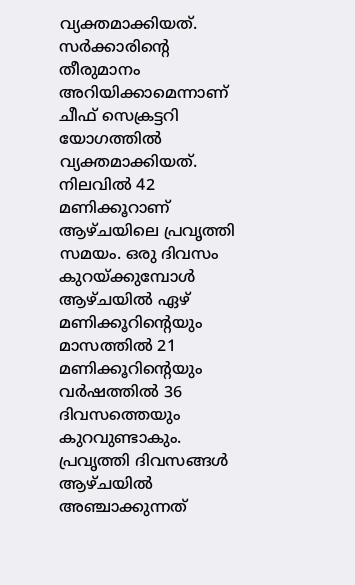വ്യക്തമാക്കിയത്. സർക്കാരിന്റെ തീരുമാനം അറിയിക്കാമെന്നാണ് ചീഫ് സെക്രട്ടറി യോഗത്തിൽ വ്യക്തമാക്കിയത്.
നിലവിൽ 42 മണിക്കൂറാണ് ആഴ്ചയിലെ പ്രവൃത്തി സമയം. ഒരു ദിവസം കുറയ്ക്കുമ്പോൾ ആഴ്ചയിൽ ഏഴ് മണിക്കൂറിന്റെയും മാസത്തിൽ 21 മണിക്കൂറിന്റെയും വർഷത്തിൽ 36 ദിവസത്തെയും കുറവുണ്ടാകും. പ്രവൃത്തി ദിവസങ്ങൾ ആഴ്ചയിൽ അഞ്ചാക്കുന്നത്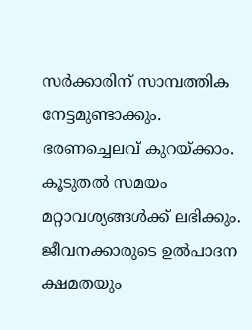സർക്കാരിന് സാമ്പത്തിക നേട്ടമുണ്ടാക്കും. ഭരണച്ചെലവ് കുറയ്ക്കാം. കൂടുതൽ സമയം മറ്റാവശ്യങ്ങൾക്ക് ലഭിക്കും. ജീവനക്കാരുടെ ഉൽപാദന ക്ഷമതയും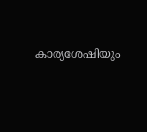കാര്യശേഷിയും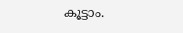കൂട്ടാം.